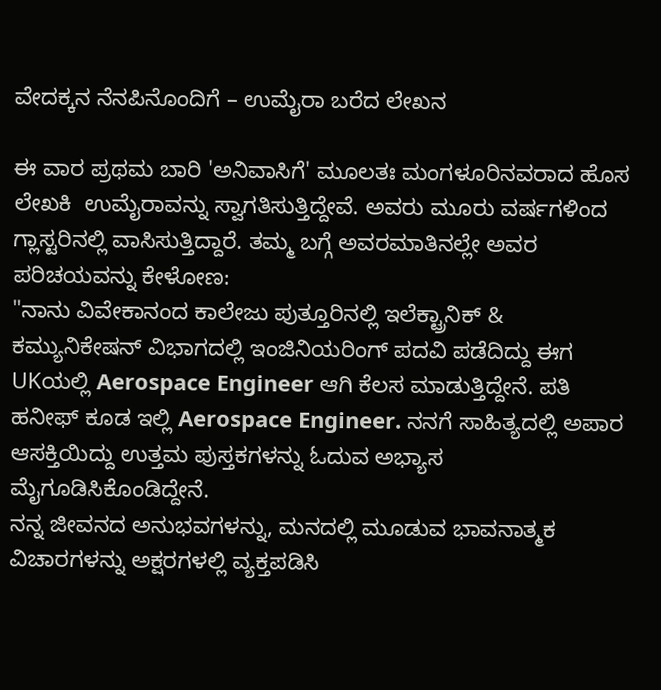ವೇದಕ್ಕನ ನೆನಪಿನೊಂದಿಗೆ – ಉಮೈರಾ ಬರೆದ ಲೇಖನ

ಈ ವಾರ ಪ್ರಥಮ ಬಾರಿ 'ಅನಿವಾಸಿಗೆ' ಮೂಲತಃ ಮಂಗಳೂರಿನವರಾದ ಹೊಸ ಲೇಖಕಿ  ಉಮೈರಾವನ್ನು ಸ್ವಾಗತಿಸುತ್ತಿದ್ದೇವೆ. ಅವರು ಮೂರು ವರ್ಷಗಳಿಂದ ಗ್ಲಾಸ್ಟರಿನಲ್ಲಿ ವಾಸಿಸುತ್ತಿದ್ದಾರೆ. ತಮ್ಮ ಬಗ್ಗೆ ಅವರಮಾತಿನಲ್ಲೇ ಅವರ ಪರಿಚಯವನ್ನು ಕೇಳೋಣ:
"ನಾನು ವಿವೇಕಾನಂದ ಕಾಲೇಜು ಪುತ್ತೂರಿನಲ್ಲಿ ಇಲೆಕ್ಟ್ರಾನಿಕ್ & ಕಮ್ಯುನಿಕೇಷನ್ ವಿಭಾಗದಲ್ಲಿ ಇಂಜಿನಿಯರಿಂಗ್ ಪದವಿ ಪಡೆದಿದ್ದು ಈಗ UKಯಲ್ಲಿ Aerospace Engineer ಆಗಿ ಕೆಲಸ ಮಾಡುತ್ತಿದ್ದೇನೆ‌. ಪತಿ ಹನೀಫ್ ಕೂಡ ಇಲ್ಲಿ Aerospace Engineer. ನನಗೆ ಸಾಹಿತ್ಯದಲ್ಲಿ ಅಪಾರ ಆಸಕ್ತಿಯಿದ್ದು ಉತ್ತಮ ಪುಸ್ತಕಗಳನ್ನು ಓದುವ ಅಭ್ಯಾಸ ಮೈಗೂಡಿಸಿಕೊಂಡಿದ್ದೇನೆ‌.
ನನ್ನ ಜೀವನದ ಅನುಭವಗಳನ್ನು, ಮನದಲ್ಲಿ ಮೂಡುವ ಭಾವನಾತ್ಮಕ ವಿಚಾರಗಳನ್ನು ಅಕ್ಷರಗಳಲ್ಲಿ ವ್ಯಕ್ತಪಡಿಸಿ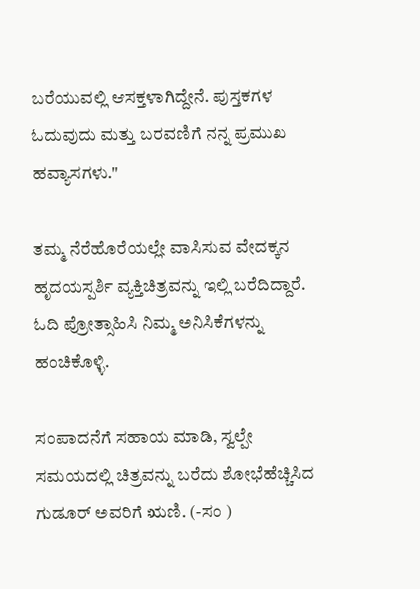ಬರೆಯುವಲ್ಲಿ ಆಸಕ್ತಳಾಗಿದ್ದೇನೆ. ಪುಸ್ತಕಗಳ ಓದುವುದು ಮತ್ತು ಬರವಣಿಗೆ ನನ್ನ ಪ್ರಮುಖ ಹವ್ಯಾಸಗಳು."

ತಮ್ಮ ನೆರೆಹೊರೆಯಲ್ಲೇ ವಾಸಿಸುವ ವೇದಕ್ಕನ ಹೃದಯಸ್ಪರ್ಶಿ ವ್ಯಕ್ತಿಚಿತ್ರವನ್ನು ಇಲ್ಲಿ ಬರೆದಿದ್ದಾರೆ. ಓದಿ ಪ್ರೋತ್ಸಾಹಿಸಿ ನಿಮ್ಮ ಅನಿಸಿಕೆಗಳನ್ನು ಹಂಚಿಕೊಳ್ಳಿ.

ಸಂಪಾದನೆಗೆ ಸಹಾಯ ಮಾಡಿ, ಸ್ವಲ್ಪೇ ಸಮಯದಲ್ಲಿ ಚಿತ್ರವನ್ನು ಬರೆದು ಶೋಭೆಹೆಚ್ಚಿಸಿದ ಗುಡೂರ್ ಅವರಿಗೆ ಋಣಿ. (-ಸಂ )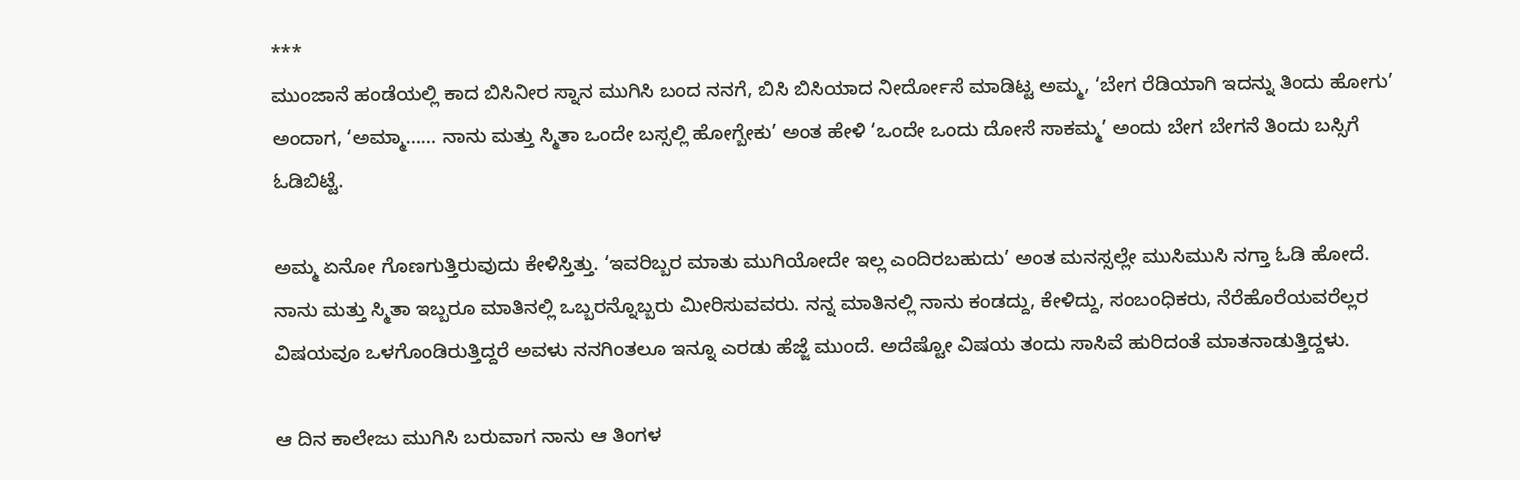***
ಮುಂಜಾನೆ ಹಂಡೆಯಲ್ಲಿ ಕಾದ ಬಿಸಿನೀರ ಸ್ನಾನ ಮುಗಿಸಿ ಬಂದ ನನಗೆ, ಬಿಸಿ ಬಿಸಿಯಾದ ನೀರ್ದೋಸೆ ಮಾಡಿಟ್ಟ ಅಮ್ಮ, ‘ಬೇಗ ರೆಡಿಯಾಗಿ ಇದನ್ನು ತಿಂದು ಹೋಗು’ ಅಂದಾಗ, ‘ಅಮ್ಮಾ…… ನಾನು ಮತ್ತು ಸ್ಮಿತಾ ಒಂದೇ ಬಸ್ಸಲ್ಲಿ ಹೋಗ್ಬೇಕು’ ಅಂತ ಹೇಳಿ ‘ಒಂದೇ ಒಂದು ದೋಸೆ ಸಾಕಮ್ಮ’ ಅಂದು ಬೇಗ ಬೇಗನೆ ತಿಂದು ಬಸ್ಸಿಗೆ ಓಡಿಬಿಟ್ಟೆ.

ಅಮ್ಮ ಏನೋ ಗೊಣಗುತ್ತಿರುವುದು ಕೇಳಿಸ್ತಿತ್ತು. ‘ಇವರಿಬ್ಬರ ಮಾತು ಮುಗಿಯೋದೇ ಇಲ್ಲ ಎಂದಿರಬಹುದು’ ಅಂತ ಮನಸ್ಸಲ್ಲೇ ಮುಸಿಮುಸಿ ನಗ್ತಾ ಓಡಿ ಹೋದೆ.
ನಾನು ಮತ್ತು ಸ್ಮಿತಾ ಇಬ್ಬರೂ ಮಾತಿನಲ್ಲಿ ಒಬ್ಬರನ್ನೊಬ್ಬರು ಮೀರಿಸುವವರು. ನನ್ನ ಮಾತಿನಲ್ಲಿ ನಾನು ಕಂಡದ್ದು, ಕೇಳಿದ್ದು, ಸಂಬಂಧಿಕರು, ನೆರೆಹೊರೆಯವರೆಲ್ಲರ ವಿಷಯವೂ ಒಳಗೊಂಡಿರುತ್ತಿದ್ದರೆ ಅವಳು ನನಗಿಂತಲೂ ಇನ್ನೂ ಎರಡು ಹೆಜ್ಜೆ ಮುಂದೆ. ಅದೆಷ್ಟೋ ವಿಷಯ ತಂದು ಸಾಸಿವೆ ಹುರಿದಂತೆ ಮಾತನಾಡುತ್ತಿದ್ದಳು.

ಆ ದಿನ ಕಾಲೇಜು ಮುಗಿಸಿ ಬರುವಾಗ ನಾನು ಆ ತಿಂಗಳ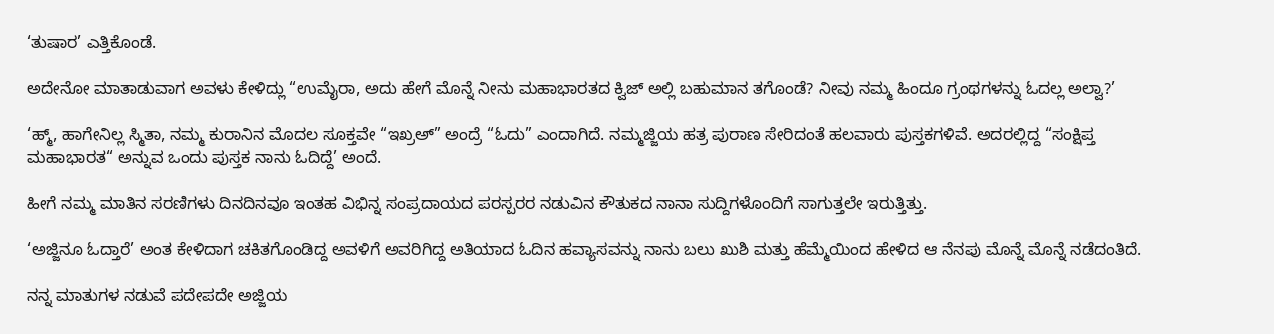‘ತುಷಾರ’ ಎತ್ತಿಕೊಂಡೆ.

ಅದೇನೋ ಮಾತಾಡುವಾಗ ಅವಳು ಕೇಳಿದ್ಲು “ಉಮೈರಾ, ಅದು ಹೇಗೆ ಮೊನ್ನೆ ನೀನು ಮಹಾಭಾರತದ ಕ್ವಿಜ್ ಅಲ್ಲಿ ಬಹುಮಾನ ತಗೊಂಡೆ? ನೀವು ನಮ್ಮ ಹಿಂದೂ ಗ್ರಂಥಗಳನ್ನು ಓದಲ್ಲ ಅಲ್ವಾ?’

‘ಹ್ಮ್, ಹಾಗೇನಿಲ್ಲ ಸ್ಮಿತಾ, ನಮ್ಮ ಕುರಾನಿನ ಮೊದಲ ಸೂಕ್ತವೇ “ಇಖ್ರಅ್” ಅಂದ್ರೆ “ಓದು” ಎಂದಾಗಿದೆ. ನಮ್ಮಜ್ಜಿಯ ಹತ್ರ ಪುರಾಣ ಸೇರಿದಂತೆ ಹಲವಾರು ಪುಸ್ತಕಗಳಿವೆ. ಅದರಲ್ಲಿದ್ದ “ಸಂಕ್ಷಿಪ್ತ ಮಹಾಭಾರತ“ ಅನ್ನುವ ಒಂದು ಪುಸ್ತಕ ನಾನು ಓದಿದ್ದೆ’ ಅಂದೆ.

ಹೀಗೆ ನಮ್ಮ ಮಾತಿನ ಸರಣಿಗಳು ದಿನದಿನವೂ ಇಂತಹ ವಿಭಿನ್ನ ಸಂಪ್ರದಾಯದ ಪರಸ್ಪರರ ನಡುವಿನ ಕೌತುಕದ ನಾನಾ ಸುದ್ದಿಗಳೊಂದಿಗೆ ಸಾಗುತ್ತಲೇ ಇರುತ್ತಿತ್ತು.

‘ಅಜ್ಜಿನೂ ಓದ್ತಾರೆ’ ಅಂತ ಕೇಳಿದಾಗ ಚಕಿತಗೊಂಡಿದ್ದ ಅವಳಿಗೆ ಅವರಿಗಿದ್ದ ಅತಿಯಾದ ಓದಿನ ಹವ್ಯಾಸವನ್ನು ನಾನು ಬಲು ಖುಶಿ ಮತ್ತು ಹೆಮ್ಮೆಯಿಂದ ಹೇಳಿದ ಆ ನೆನಪು ಮೊನ್ನೆ ಮೊನ್ನೆ ನಡೆದಂತಿದೆ.

ನನ್ನ ಮಾತುಗಳ ನಡುವೆ ಪದೇಪದೇ ಅಜ್ಜಿಯ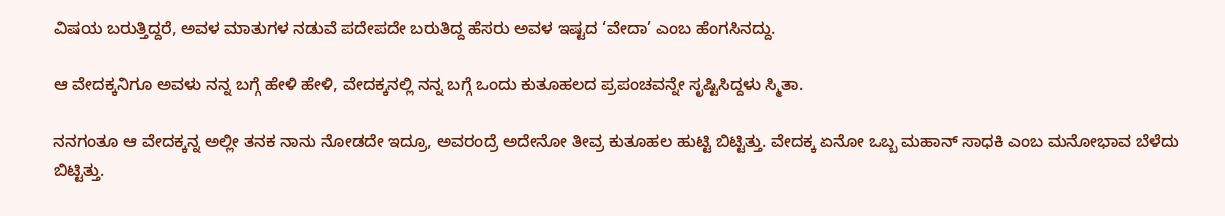ವಿಷಯ ಬರುತ್ತಿದ್ದರೆ, ಅವಳ ಮಾತುಗಳ ನಡುವೆ ಪದೇಪದೇ ಬರುತಿದ್ದ ಹೆಸರು ಅವಳ ಇಷ್ಟದ ‘ವೇದಾ’ ಎಂಬ ಹೆಂಗಸಿನದ್ದು.

ಆ ವೇದಕ್ಕನಿಗೂ ಅವಳು ನನ್ನ ಬಗ್ಗೆ ಹೇಳಿ ಹೇಳಿ, ವೇದಕ್ಕನಲ್ಲಿ ನನ್ನ ಬಗ್ಗೆ ಒಂದು ಕುತೂಹಲದ ಪ್ರಪಂಚವನ್ನೇ ಸೃಷ್ಟಿಸಿದ್ದಳು ಸ್ಮಿತಾ.

ನನಗಂತೂ ಆ ವೇದಕ್ಕನ್ನ ಅಲ್ಲೀ ತನಕ ನಾನು ನೋಡದೇ ಇದ್ರೂ, ಅವರಂದ್ರೆ ಅದೇನೋ ತೀವ್ರ ಕುತೂಹಲ ಹುಟ್ಟಿ ಬಿಟ್ಟಿತ್ತು. ವೇದಕ್ಕ ಏನೋ ಒಬ್ಬ ಮಹಾನ್ ಸಾಧಕಿ ಎಂಬ ಮನೋಭಾವ ಬೆಳೆದು ಬಿಟ್ಟಿತ್ತು.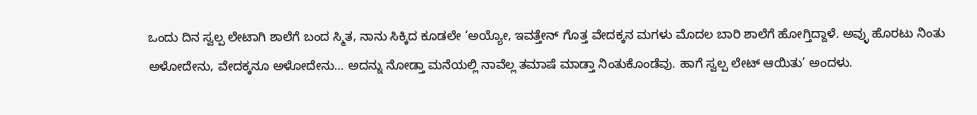ಒಂದು ದಿನ ಸ್ವಲ್ಪ ಲೇಟಾಗಿ ಶಾಲೆಗೆ ಬಂದ ಸ್ಮಿತ, ನಾನು ಸಿಕ್ಕಿದ ಕೂಡಲೇ ‘ಅಯ್ಯೋ, ಇವತ್ತೇನ್ ಗೊತ್ತ ವೇದಕ್ಕನ ಮಗಳು ಮೊದಲ ಬಾರಿ ಶಾಲೆಗೆ ಹೋಗ್ತಿದ್ದಾಳೆ. ಅವ್ಳು ಹೊರಟು ನಿಂತು ಅಳೋದೇನು, ವೇದಕ್ಕನೂ ಅಳೋದೇನು… ಅದನ್ನು ನೋಡ್ತಾ ಮನೆಯಲ್ಲಿ ನಾವೆಲ್ಲ ತಮಾಷೆ ಮಾಡ್ತಾ ನಿಂತುಕೊಂಡೆವು. ಹಾಗೆ ಸ್ವಲ್ಪ ಲೇಟ್ ಆಯಿತು’ ಅಂದಳು.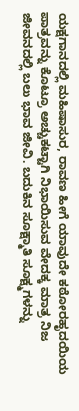ಯಕ್ಷಗಾನದಲ್ಲಿ ಮಹಿಷಾಸುರ, ರಾವಣ ಹೀಗೆ ಯಾವುದೇ ಕಠೋರಹೃದಯಿಯ ಪಾತ್ರವನ್ನು ಕೊಟ್ರೂ ಅಚ್ಚುಕಟ್ಟಾಗಿ ನಿಭಾಯಿಸುವ ವೇದಕ್ಕ ಮಾತ್ರ ನಿಜ ಜೀವನದಲ್ಲಿ ಬಲು ಭಾವ ಜೀವಿ. ಬದುಕಿನ ಸೂಕ್ಷ್ಮಾತಿ ಸೂಕ್ಷ್ಮಗಳನ್ನು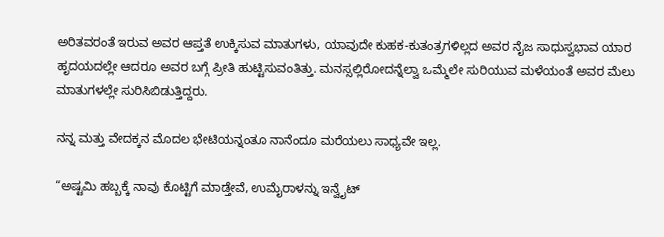ಅರಿತವರಂತೆ ಇರುವ ಅವರ ಆಪ್ತತೆ ಉಕ್ಕಿಸುವ ಮಾತುಗಳು, ಯಾವುದೇ ಕುಹಕ-ಕುತಂತ್ರಗಳಿಲ್ಲದ ಅವರ ನೈಜ ಸಾಧುಸ್ವಭಾವ ಯಾರ ಹೃದಯದಲ್ಲೇ ಆದರೂ ಅವರ ಬಗ್ಗೆ ಪ್ರೀತಿ ಹುಟ್ಟಿಸುವಂತಿತ್ತು. ಮನಸ್ಸಲ್ಲಿರೋದನ್ನೆಲ್ವಾ ಒಮ್ಮೆಲೇ ಸುರಿಯುವ ಮಳೆಯಂತೆ ಅವರ ಮೆಲು ಮಾತುಗಳಲ್ಲೇ ಸುರಿಸಿಬಿಡುತ್ತಿದ್ದರು.

ನನ್ನ ಮತ್ತು ವೇದಕ್ಕನ ಮೊದಲ ಭೇಟಿಯನ್ನಂತೂ ನಾನೆಂದೂ ಮರೆಯಲು ಸಾಧ್ಯವೇ ಇಲ್ಲ.

“ಅಷ್ಟಮಿ ಹಬ್ಬಕ್ಕೆ ನಾವು ಕೊಟ್ಟಿಗೆ ಮಾಡ್ತೇವೆ, ಉಮೈರಾಳನ್ನು ಇನ್ವೈಟ್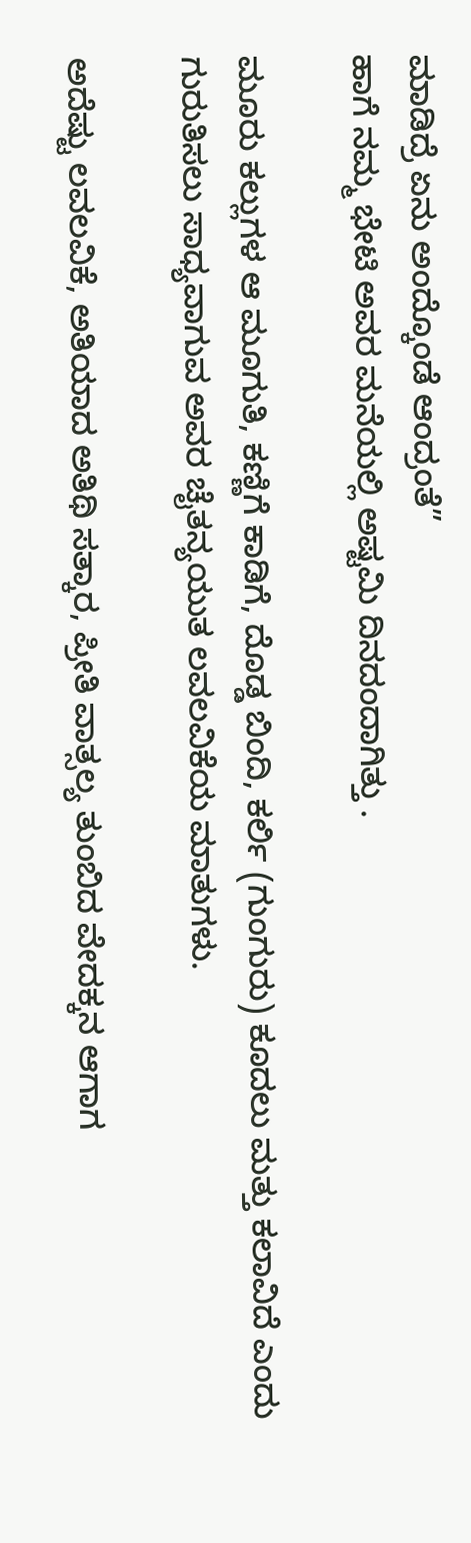ಮಾಡಿದ್ರೆ ಏನು ಅಂದ್ಕೊಂಡೆ ಆಂದ್ರಂತೆ”
ಹಾಗೆ ನಮ್ಮ‌ ಭೇಟಿ‌‌ ಅವರ ಮನೆಯಲ್ಲಿ ಅಷ್ಟಮಿ ದಿನದಂದಾಗಿತ್ತು .

ಮೂರು ಕಲ್ಲುಗಳ ಆ ಮೂಗುತಿ, ಕಣ್ಣಿಗೆ ಕಾಡಿಗೆ, ದೊಡ್ಡ ಬಿಂದಿ, ಕರ್ಲಿ (ಗುಂಗುರು) ಕೂದಲು ಮತ್ತು ಕಲಾವಿದೆ ಎಂದು ಗುರುತಿಸಲು ಸಾಧ್ಯವಾಗುವ ಅವರ ಚೈತನ್ಯಯುತ ಲವಲವಿಕೆಯ ಮಾತುಗಳು.

ಅದೆಷ್ಟು ಲವಲವಿಕೆ, ಅತಿಯಾದ ಅತಿಥಿ ಸತ್ಕಾರ, ಪ್ರೀತಿ ವಾತ್ಸಲ್ಯ ತುಂಬಿದ ವೇದಕ್ಕನ ಆಗಾಗ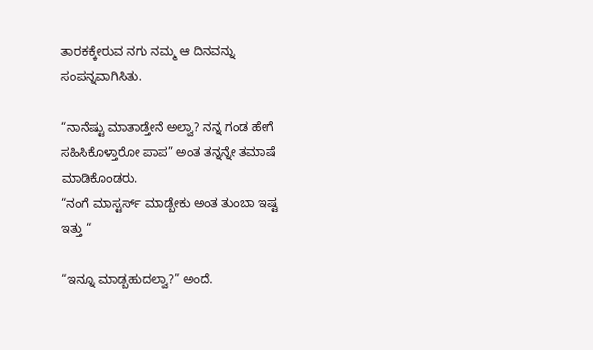ತಾರಕಕ್ಕೇರುವ ನಗು ನಮ್ಮ ಆ ದಿನವನ್ನು ಸಂಪನ್ನವಾಗಿಸಿತು.

“ನಾನೆಷ್ಟು ಮಾತಾಡ್ತೇನೆ ಅಲ್ವಾ? ನನ್ನ ಗಂಡ ಹೇಗೆ ಸಹಿಸಿಕೊಳ್ತಾರೋ ಪಾಪ” ಅಂತ ತನ್ನನ್ನೇ ತಮಾಷೆ ಮಾಡಿಕೊಂಡರು.
“ನಂಗೆ ಮಾಸ್ಟರ್ಸ್ ಮಾಡ್ಬೇಕು ಅಂತ ತುಂಬಾ ಇಷ್ಟ ಇತ್ತು “

“ಇನ್ನೂ ಮಾಡ್ಬಹುದಲ್ವಾ?” ಅಂದೆ.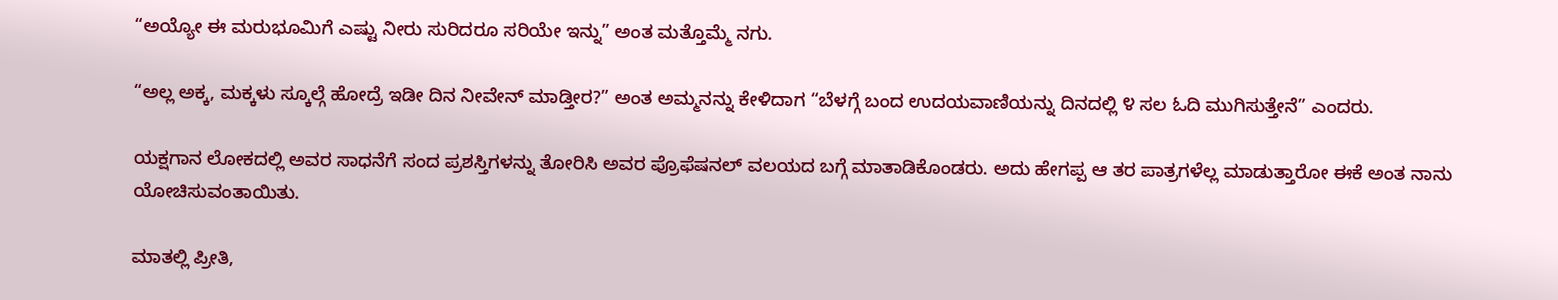“ಅಯ್ಯೋ ಈ ಮರುಭೂಮಿಗೆ ಎಷ್ಟು ನೀರು ಸುರಿದರೂ ಸರಿಯೇ ಇನ್ನು” ಅಂತ ಮತ್ತೊಮ್ಮೆ ನಗು.

“ಅಲ್ಲ ಅಕ್ಕ, ಮಕ್ಕಳು ಸ್ಕೂಲ್ಗೆ ಹೋದ್ರೆ ಇಡೀ ದಿನ ನೀವೇನ್ ಮಾಡ್ತೀರ?” ಅಂತ ಅಮ್ಮನನ್ನು ಕೇಳಿದಾಗ “ಬೆಳಗ್ಗೆ ಬಂದ ಉದಯವಾಣಿಯನ್ನು ದಿನದಲ್ಲಿ ೪ ಸಲ ಓದಿ ಮುಗಿಸುತ್ತೇನೆ” ಎಂದರು.

ಯಕ್ಷಗಾನ ಲೋಕದಲ್ಲಿ ಅವರ ಸಾಧನೆಗೆ ಸಂದ ಪ್ರಶಸ್ತಿಗಳನ್ನು ತೋರಿಸಿ ಅವರ ಪ್ರೊಫೆಷನಲ್ ವಲಯದ ಬಗ್ಗೆ ಮಾತಾಡಿಕೊಂಡರು. ಅದು ಹೇಗಪ್ಪ ಆ ತರ ಪಾತ್ರಗಳೆಲ್ಲ ಮಾಡುತ್ತಾರೋ ಈಕೆ ಅಂತ ನಾನು ಯೋಚಿಸುವಂತಾಯಿತು.

ಮಾತಲ್ಲಿ ಪ್ರೀತಿ,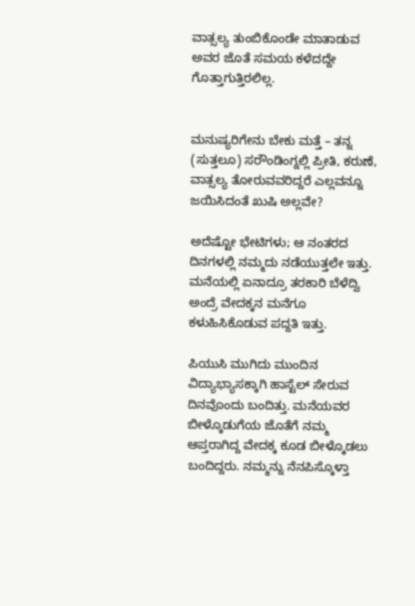ವಾತ್ಸಲ್ಯ ತುಂಬಿಕೊಂಡೇ ಮಾತಾಡುವ ಅವರ ಜೊತೆ ಸಮಯ ಕಳೆದದ್ದೇ ಗೊತ್ತಾಗುತ್ತಿರಲಿಲ್ಲ.


ಮನುಷ್ಯರಿಗೇನು ಬೇಕು ಮತ್ತೆ – ತನ್ನ (ಸುತ್ತಲೂ) ಸರೌಂಡಿಂಗ್ನಲ್ಲಿ ಪ್ರೀತಿ, ಕರುಣೆ, ವಾತ್ಸಲ್ಯ ತೋರುವವರಿದ್ದರೆ ಎಲ್ಲವನ್ನೂ ಜಯಿಸಿದಂತೆ ಖುಷಿ ಅಲ್ಲವೇ?

ಅದೆಷ್ಟೋ ಭೇಟಿಗಳು; ಆ ನಂತರದ ದಿನಗಳಲ್ಲಿ ನಮ್ಮದು ನಡೆಯುತ್ತಲೇ ಇತ್ತು. ಮನೆಯಲ್ಲಿ ಏನಾದ್ರೂ ತರಕಾರಿ ಬೆಳೆದ್ವಿ ಅಂದ್ರೆ ವೇದಕ್ಕನ ಮನೆಗೂ ಕಳುಹಿಸಿಕೊಡುವ ಪದ್ದತಿ ಇತ್ತು.

ಪಿಯುಸಿ ಮುಗಿದು ಮುಂದಿನ ವಿದ್ಯಾಭ್ಯಾಸಕ್ಕಾಗಿ ಹಾಸ್ಟೆಲ್ ಸೇರುವ ದಿನವೊಂದು ಬಂದಿತ್ತು. ಮನೆಯವರ ಬೀಳ್ಕೊಡುಗೆಯ ಜೊತೆಗೆ ನಮ್ಮ ಆಪ್ತರಾಗಿದ್ದ ವೇದಕ್ಕ ಕೂಡ ಬೀಳ್ಕೊಡಲು ಬಂದಿದ್ದರು. ನಮ್ಮನ್ನು ನೆನಪಿಸ್ಕೊಳ್ತಾ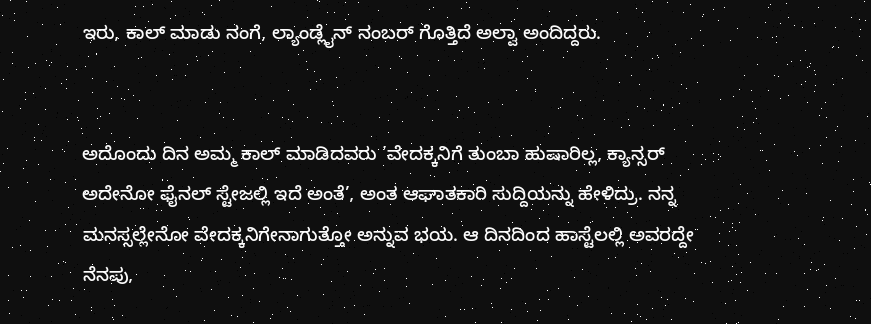ಇರು, ಕಾಲ್ ಮಾಡು ನಂಗೆ, ಲ್ಯಾಂಡ್ಲೈನ್ ನಂಬರ್ ಗೊತ್ತಿದೆ ಅಲ್ವಾ ಅಂದಿದ್ದರು.


ಅದೊಂದು ದಿನ ಅಮ್ಮ ಕಾಲ್ ಮಾಡಿದವರು ’ವೇದಕ್ಕನಿಗೆ ತುಂಬಾ ಹುಷಾರಿಲ್ಲ, ಕ್ಯಾನ್ಸರ್ ಅದೇನೋ ಫೈನಲ್ ಸ್ಟೇಜಲ್ಲಿ ಇದೆ ಅಂತೆ’, ಅಂತ ಆಘಾತಕಾರಿ ಸುದ್ದಿಯನ್ನು ಹೇಳಿದ್ರು. ನನ್ನ ಮನಸ್ಸಲ್ಲೇನೋ ವೇದಕ್ಕನಿಗೇನಾಗುತ್ತೋ ಅನ್ನುವ ಭಯ. ಆ ದಿನದಿಂದ ಹಾಸ್ಟೆಲಲ್ಲಿ ಅವರದ್ದೇ ನೆನಪು,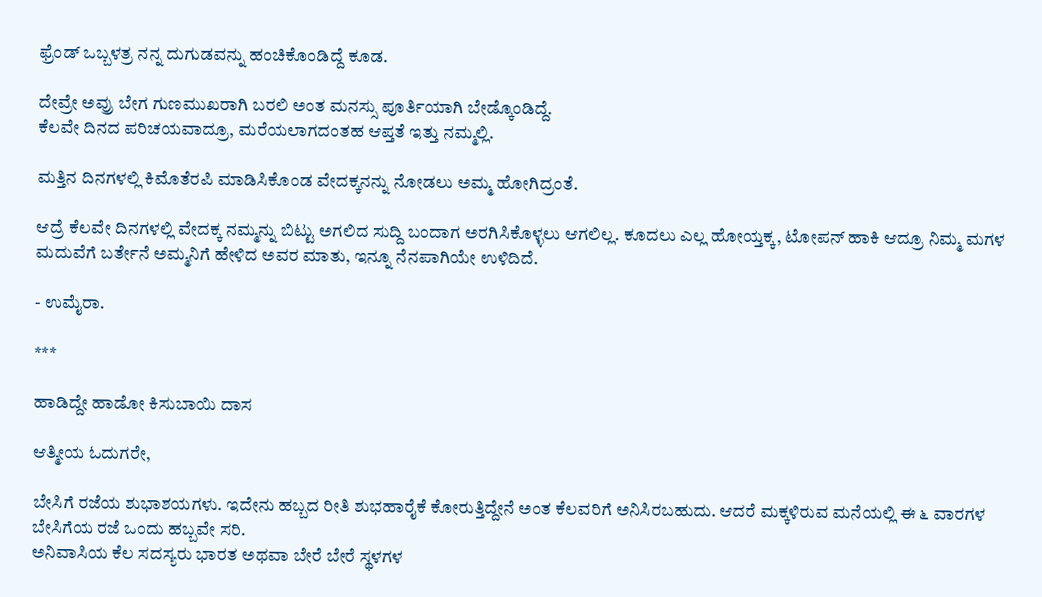ಫ್ರೆಂಡ್ ಒಬ್ಬಳತ್ರ ನನ್ನ ದುಗುಡವನ್ನು ಹಂಚಿಕೊಂಡಿದ್ದೆ ಕೂಡ.

ದೇವ್ರೇ ಅವ್ರು ಬೇಗ ಗುಣಮುಖರಾಗಿ ಬರಲಿ ಅಂತ ಮನಸ್ಸು ಪೂರ್ತಿಯಾಗಿ ಬೇಡ್ಕೊಂಡಿದ್ದೆ.
ಕೆಲವೇ ದಿನದ ಪರಿಚಯವಾದ್ರೂ, ಮರೆಯಲಾಗದಂತಹ ಆಪ್ತತೆ ಇತ್ತು ನಮ್ಮಲ್ಲಿ.

ಮತ್ತಿನ ದಿನಗಳಲ್ಲಿ ಕಿಮೊತೆರಪಿ ಮಾಡಿಸಿಕೊಂಡ ವೇದಕ್ಕನನ್ನು ನೋಡಲು ಅಮ್ಮ ಹೋಗಿದ್ರಂತೆ.

ಆದ್ರೆ ಕೆಲವೇ ದಿನಗಳಲ್ಲಿ ವೇದಕ್ಕ ನಮ್ಮನ್ನು ಬಿಟ್ಟು ಅಗಲಿದ ಸುದ್ದಿ ಬಂದಾಗ ಅರಗಿಸಿಕೊಳ್ಳಲು ಆಗಲಿಲ್ಲ. ಕೂದಲು ಎಲ್ಲ ಹೋಯ್ತಕ್ಕ, ಟೋಪನ್ ಹಾಕಿ ಆದ್ರೂ ನಿಮ್ಮ ಮಗಳ ಮದುವೆಗೆ ಬರ್ತೇನೆ ಅಮ್ಮನಿಗೆ ಹೇಳಿದ ಅವರ ಮಾತು, ಇನ್ನೂ ನೆನಪಾಗಿಯೇ ಉಳಿದಿದೆ.

- ಉಮೈರಾ.

***

ಹಾಡಿದ್ದೇ ಹಾಡೋ ಕಿಸುಬಾಯಿ ದಾಸ

ಆತ್ಮೀಯ ಓದುಗರೇ,

ಬೇಸಿಗೆ ರಜೆಯ ಶುಭಾಶಯಗಳು. ಇದೇನು ಹಬ್ಬದ ರೀತಿ ಶುಭಹಾರೈಕೆ ಕೋರುತ್ತಿದ್ದೇನೆ ಅಂತ ಕೆಲವರಿಗೆ ಅನಿಸಿರಬಹುದು. ಆದರೆ ಮಕ್ಕಳಿರುವ ಮನೆಯಲ್ಲಿ ಈ ೬ ವಾರಗಳ ಬೇಸಿಗೆಯ ರಜೆ ಒಂದು ಹಬ್ಬವೇ ಸರಿ.
ಅನಿವಾಸಿಯ ಕೆಲ ಸದಸ್ಯರು ಭಾರತ ಅಥವಾ ಬೇರೆ ಬೇರೆ ಸ್ಥಳಗಳ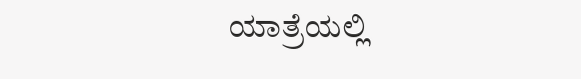ಯಾತ್ರೆಯಲ್ಲಿ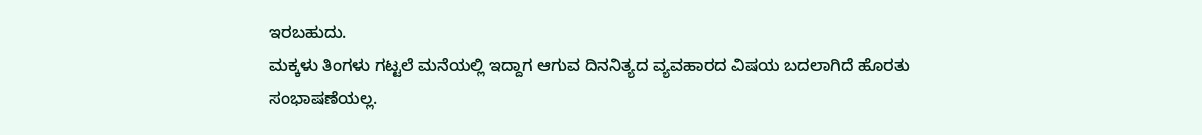ಇರಬಹುದು.
ಮಕ್ಕಳು ತಿಂಗಳು ಗಟ್ಟಲೆ ಮನೆಯಲ್ಲಿ ಇದ್ದಾಗ ಆಗುವ ದಿನನಿತ್ಯದ ವ್ಯವಹಾರದ ವಿಷಯ ಬದಲಾಗಿದೆ ಹೊರತು ಸಂಭಾಷಣೆಯಲ್ಲ.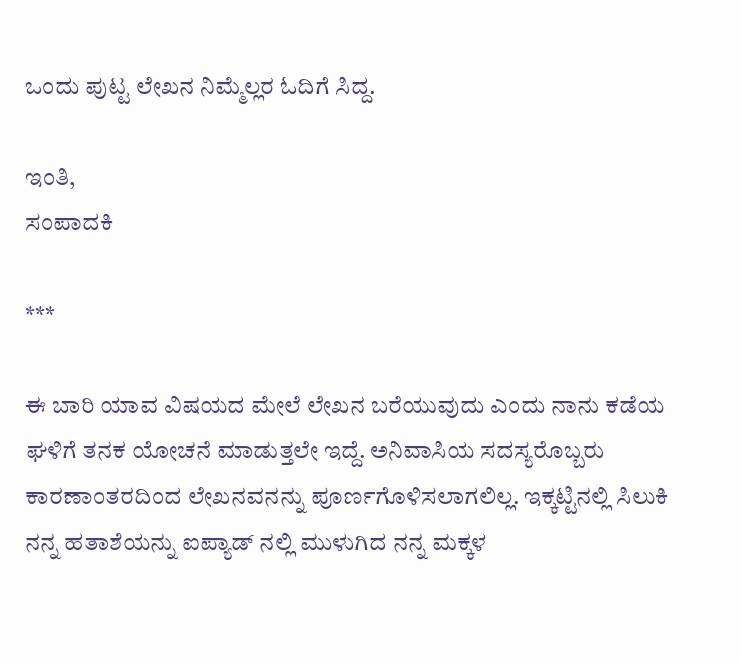ಒಂದು ಪುಟ್ಟ ಲೇಖನ ನಿಮ್ಮೆಲ್ಲರ ಓದಿಗೆ ಸಿದ್ದ.

ಇಂತಿ,
ಸಂಪಾದಕಿ

***

ಈ ಬಾರಿ ಯಾವ ವಿಷಯದ ಮೇಲೆ ಲೇಖನ ಬರೆಯುವುದು ಎಂದು ನಾನು ಕಡೆಯ ಘಳಿಗೆ ತನಕ ಯೋಚನೆ ಮಾಡುತ್ತಲೇ ಇದ್ದೆ. ಅನಿವಾಸಿಯ ಸದಸ್ಯರೊಬ್ಬರು ಕಾರಣಾಂತರದಿಂದ ಲೇಖನವನನ್ನು ಪೂರ್ಣಗೊಳಿಸಲಾಗಲಿಲ್ಲ. ಇಕ್ಕಟ್ಟಿನಲ್ಲಿ ಸಿಲುಕಿ ನನ್ನ ಹತಾಶೆಯನ್ನು ಐಪ್ಯಾಡ್ ನಲ್ಲಿ ಮುಳುಗಿದ ನನ್ನ ಮಕ್ಕಳ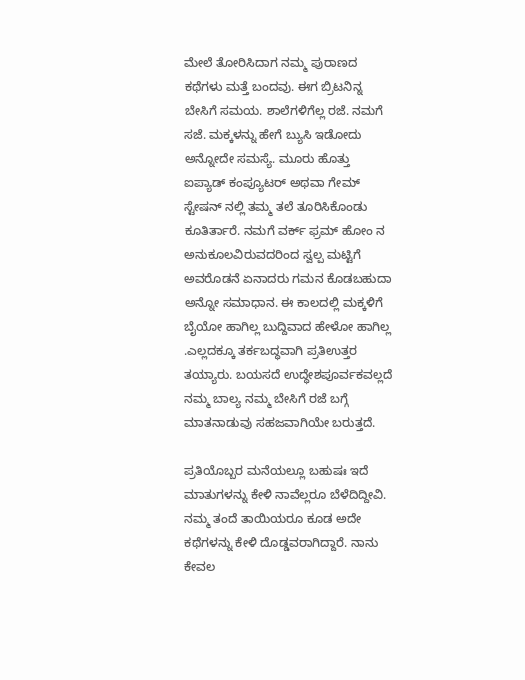ಮೇಲೆ ತೋರಿಸಿದಾಗ ನಮ್ಮ ಪುರಾಣದ ಕಥೆಗಳು ಮತ್ತೆ ಬಂದವು. ಈಗ ಬ್ರಿಟನಿನ್ನ ಬೇಸಿಗೆ ಸಮಯ. ಶಾಲೆಗಳಿಗೆಲ್ಲ ರಜೆ. ನಮಗೆ ಸಜೆ. ಮಕ್ಕಳನ್ನು ಹೇಗೆ ಬ್ಯುಸಿ ಇಡೋದು ಅನ್ನೋದೇ ಸಮಸ್ಯೆ. ಮೂರು ಹೊತ್ತು ಐಪ್ಯಾಡ್ ಕಂಪ್ಯೂಟರ್ ಅಥವಾ ಗೇಮ್ ಸ್ಟೇಷನ್ ನಲ್ಲಿ ತಮ್ಮ ತಲೆ ತೂರಿಸಿಕೊಂಡು ಕೂತಿರ್ತಾರೆ. ನಮಗೆ ವರ್ಕ್ ಫ್ರಮ್ ಹೋಂ ನ ಅನುಕೂಲವಿರುವದರಿಂದ ಸ್ವಲ್ಪ ಮಟ್ಟಿಗೆ ಅವರೊಡನೆ ಏನಾದರು ಗಮನ ಕೊಡಬಹುದಾ ಅನ್ನೋ ಸಮಾಧಾನ. ಈ ಕಾಲದಲ್ಲಿ ಮಕ್ಕಳಿಗೆ ಬೈಯೋ ಹಾಗಿಲ್ಲ ಬುದ್ದಿವಾದ ಹೇಳೋ ಹಾಗಿಲ್ಲ .ಎಲ್ಲದಕ್ಕೂ ತರ್ಕಬದ್ಧವಾಗಿ ಪ್ರತಿಉತ್ತರ ತಯ್ಯಾರು. ಬಯಸದೆ ಉದ್ಧೇಶಪೂರ್ವಕವಲ್ಲದೆ ನಮ್ಮ ಬಾಲ್ಯ ನಮ್ಮ ಬೇಸಿಗೆ ರಜೆ ಬಗ್ಗೆ ಮಾತನಾಡುವು ಸಹಜವಾಗಿಯೇ ಬರುತ್ತದೆ.

ಪ್ರತಿಯೊಬ್ಬರ ಮನೆಯಲ್ಲೂ ಬಹುಷಃ ಇದೆ ಮಾತುಗಳನ್ನು ಕೇಳಿ ನಾವೆಲ್ಲರೂ ಬೆಳೆದಿದ್ದೀವಿ. ನಮ್ಮ ತಂದೆ ತಾಯಿಯರೂ ಕೂಡ ಅದೇ ಕಥೆಗಳನ್ನು ಕೇಳಿ ದೊಡ್ಡವರಾಗಿದ್ದಾರೆ. ನಾನು ಕೇವಲ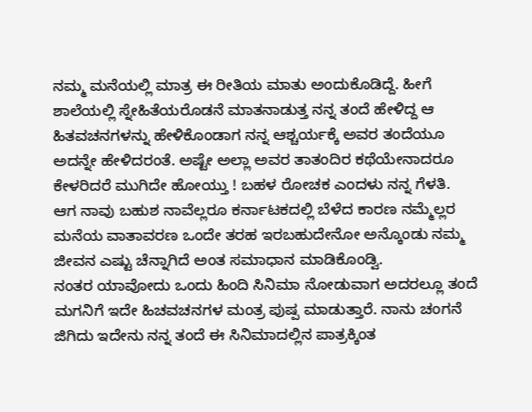ನಮ್ಮ ಮನೆಯಲ್ಲಿ ಮಾತ್ರ ಈ ರೀತಿಯ ಮಾತು ಅಂದುಕೊಡಿದ್ದೆ. ಹೀಗೆ ಶಾಲೆಯಲ್ಲಿ ಸ್ನೇಹಿತೆಯರೊಡನೆ ಮಾತನಾಡುತ್ತ ನನ್ನ ತಂದೆ ಹೇಳಿದ್ದ ಆ ಹಿತವಚನಗಳನ್ನು ಹೇಳಿಕೊಂಡಾಗ ನನ್ನ ಆಶ್ಚರ್ಯಕ್ಕೆ ಅವರ ತಂದೆಯೂ ಅದನ್ನೇ ಹೇಳಿದರಂತೆ. ಅಷ್ಟೇ ಅಲ್ಲಾ ಅವರ ತಾತಂದಿರ ಕಥೆಯೇನಾದರೂ ಕೇಳರಿದರೆ ಮುಗಿದೇ ಹೋಯ್ತು ! ಬಹಳ ರೋಚಕ ಎಂದಳು ನನ್ನ ಗೆಳತಿ.
ಆಗ ನಾವು ಬಹುಶ ನಾವೆಲ್ಲರೂ ಕರ್ನಾಟಕದಲ್ಲಿ ಬೆಳೆದ ಕಾರಣ ನಮ್ಮೆಲ್ಲರ ಮನೆಯ ವಾತಾವರಣ ಒಂದೇ ತರಹ ಇರಬಹುದೇನೋ ಅನ್ಕೊಂಡು ನಮ್ಮ ಜೀವನ ಎಷ್ಟು ಚೆನ್ನಾಗಿದೆ ಅಂತ ಸಮಾಧಾನ ಮಾಡಿಕೊಂಡ್ವಿ.
ನಂತರ ಯಾವೋದು ಒಂದು ಹಿಂದಿ ಸಿನಿಮಾ ನೋಡುವಾಗ ಅದರಲ್ಲೂ ತಂದೆ ಮಗನಿಗೆ ಇದೇ ಹಿಚವಚನಗಳ ಮಂತ್ರ ಪುಷ್ಪ ಮಾಡುತ್ತಾರೆ. ನಾನು ಚಂಗನೆ ಜಿಗಿದು ಇದೇನು ನನ್ನ ತಂದೆ ಈ ಸಿನಿಮಾದಲ್ಲಿನ ಪಾತ್ರಕ್ಕಿಂತ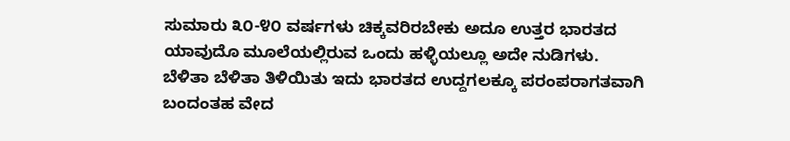ಸುಮಾರು ೩೦-೪೦ ವರ್ಷಗಳು ಚಿಕ್ಕವರಿರಬೇಕು ಅದೂ ಉತ್ತರ ಭಾರತದ ಯಾವುದೊ ಮೂಲೆಯಲ್ಲಿರುವ ಒಂದು ಹಳ್ಳಿಯಲ್ಲೂ ಅದೇ ನುಡಿಗಳು.
ಬೆಳಿತಾ ಬೆಳಿತಾ ತಿಳಿಯಿತು ಇದು ಭಾರತದ ಉದ್ದಗಲಕ್ಕೂ ಪರಂಪರಾಗತವಾಗಿ ಬಂದಂತಹ ವೇದ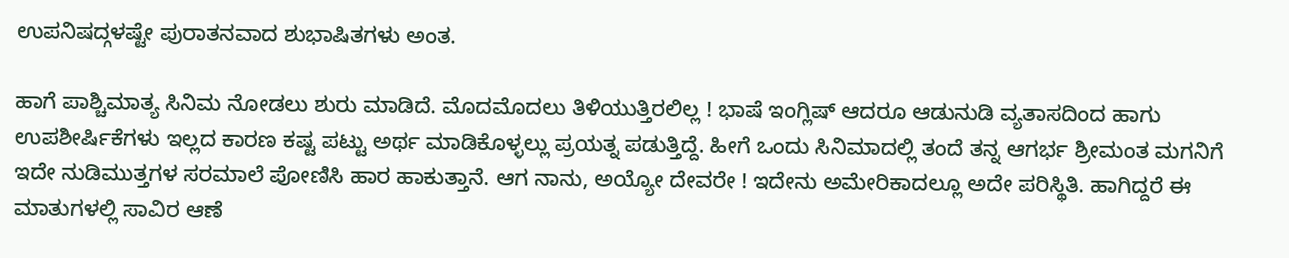ಉಪನಿಷದ್ಗಳಷ್ಟೇ ಪುರಾತನವಾದ ಶುಭಾಷಿತಗಳು ಅಂತ.

ಹಾಗೆ ಪಾಶ್ಚಿಮಾತ್ಯ ಸಿನಿಮ ನೋಡಲು ಶುರು ಮಾಡಿದೆ. ಮೊದಮೊದಲು ತಿಳಿಯುತ್ತಿರಲಿಲ್ಲ ! ಭಾಷೆ ಇಂಗ್ಲಿಷ್ ಆದರೂ ಆಡುನುಡಿ ವ್ಯತಾಸದಿಂದ ಹಾಗು ಉಪಶೀರ್ಷಿಕೆಗಳು ಇಲ್ಲದ ಕಾರಣ ಕಷ್ಟ ಪಟ್ಟು ಅರ್ಥ ಮಾಡಿಕೊಳ್ಳಲ್ಲು ಪ್ರಯತ್ನ ಪಡುತ್ತಿದ್ದೆ. ಹೀಗೆ ಒಂದು ಸಿನಿಮಾದಲ್ಲಿ ತಂದೆ ತನ್ನ ಆಗರ್ಭ ಶ್ರೀಮಂತ ಮಗನಿಗೆ ಇದೇ ನುಡಿಮುತ್ತಗಳ ಸರಮಾಲೆ ಪೋಣಿಸಿ ಹಾರ ಹಾಕುತ್ತಾನೆ. ಆಗ ನಾನು, ಅಯ್ಯೋ ದೇವರೇ ! ಇದೇನು ಅಮೇರಿಕಾದಲ್ಲೂ ಅದೇ ಪರಿಸ್ಥಿತಿ. ಹಾಗಿದ್ದರೆ ಈ ಮಾತುಗಳಲ್ಲಿ ಸಾವಿರ ಆಣೆ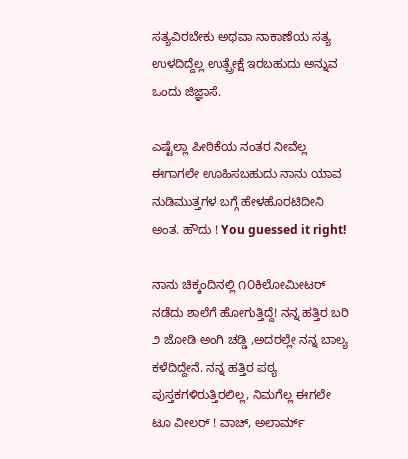ಸತ್ಯವಿರಬೇಕು ಅಥವಾ ನಾಕಾಣೆಯ ಸತ್ಯ ಉಳದಿದ್ದೆಲ್ಲ ಉತ್ಪ್ರೇಕ್ಷೆ ಇರಬಹುದು ಅನ್ನುವ ಒಂದು ಜಿಜ್ಞಾಸೆ.

ಎಷ್ಟೆಲ್ಲಾ ಪೀಠಿಕೆಯ ನಂತರ ನೀವೆಲ್ಲ ಈಗಾಗಲೇ ಊಹಿಸಬಹುದು ನಾನು ಯಾವ ನುಡಿಮುತ್ತಗಳ ಬಗ್ಗೆ ಹೇಳಹೊರಟಿದೀನಿ ಅಂತ. ಹೌದು ! You guessed it right!

ನಾನು ಚಿಕ್ಕಂದಿನಲ್ಲಿ ೧೦ಕಿಲೋಮೀಟರ್ ನಡೆದು ಶಾಲೆಗೆ ಹೋಗುತ್ತಿದ್ದೆ! ನನ್ನ ಹತ್ತಿರ ಬರಿ ೨ ಜೋಡಿ ಅಂಗಿ ಚಡ್ಡಿ ,ಅದರಲ್ಲೇ ನನ್ನ ಬಾಲ್ಯ ಕಳೆದಿದ್ದೇನೆ. ನನ್ನ ಹತ್ತಿರ ಪಠ್ಯ ಪುಸ್ತಕಗಳಿರುತ್ತಿರಲಿಲ್ಲ, ನಿಮಗೆಲ್ಲ ಈಗಲೇ ಟೂ ವೀಲರ್ ! ವಾಚ್, ಅಲಾರ್ಮ್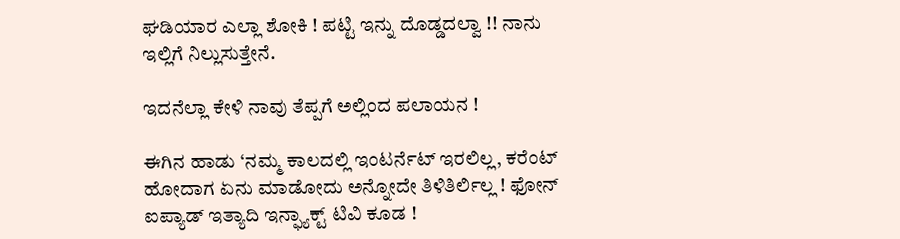ಘಡಿಯಾರ ಎಲ್ಲಾ ಶೋಕಿ ! ಪಟ್ಟಿ ಇನ್ನು ದೊಡ್ಡದಲ್ವಾ !! ನಾನು ಇಲ್ಲಿಗೆ ನಿಲ್ಲುಸುತ್ತೇನೆ.

ಇದನೆಲ್ಲಾ ಕೇಳಿ ನಾವು ತೆಪ್ಪಗೆ ಅಲ್ಲಿಂದ ಪಲಾಯನ !

ಈಗಿನ ಹಾಡು ‘ನಮ್ಮ ಕಾಲದಲ್ಲಿ ಇಂಟರ್ನೆಟ್ ಇರಲಿಲ್ಲ, ಕರೆಂಟ್ ಹೋದಾಗ ಏನು ಮಾಡೋದು ಅನ್ನೋದೇ ತಿಳಿತಿರ್ಲಿಲ್ಲ ! ಫೋನ್ ಐಪ್ಯಾಡ್ ಇತ್ಯಾದಿ ಇನ್ಫ್ಯಾಕ್ಟ್ ಟಿವಿ ಕೂಡ !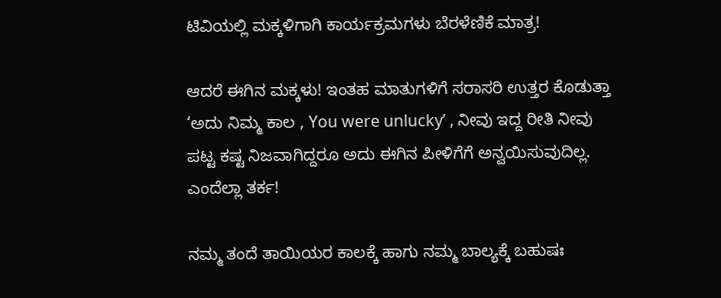ಟಿವಿಯಲ್ಲಿ ಮಕ್ಕಳಿಗಾಗಿ ಕಾರ್ಯಕ್ರಮಗಳು ಬೆರಳೆಣಿಕೆ ಮಾತ್ರ!

ಆದರೆ ಈಗಿನ ಮಕ್ಕಳು! ಇಂತಹ ಮಾತುಗಳಿಗೆ ಸರಾಸರಿ ಉತ್ತರ ಕೊಡುತ್ತಾ ‘ಅದು ನಿಮ್ಮ ಕಾಲ , You were unlucky’ , ನೀವು ಇದ್ದ ರೀತಿ ನೀವು ಪಟ್ಟ ಕಷ್ಟ ನಿಜವಾಗಿದ್ದರೂ ಅದು ಈಗಿನ ಪೀಳಿಗೆಗೆ ಅನ್ವಯಿಸುವುದಿಲ್ಲ. ಎಂದೆಲ್ಲಾ ತರ್ಕ!

ನಮ್ಮ ತಂದೆ ತಾಯಿಯರ ಕಾಲಕ್ಕೆ ಹಾಗು ನಮ್ಮ ಬಾಲ್ಯಕ್ಕೆ ಬಹುಷಃ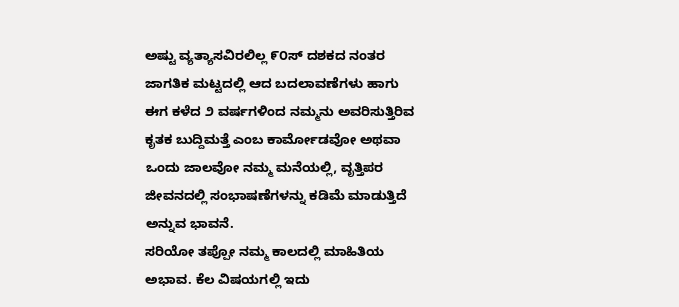ಅಷ್ಟು ವ್ಯತ್ಯಾಸವಿರಲಿಲ್ಲ ೯೦ಸ್ ದಶಕದ ನಂತರ ಜಾಗತಿಕ ಮಟ್ಟದಲ್ಲಿ ಆದ ಬದಲಾವಣೆಗಳು ಹಾಗು ಈಗ ಕಳೆದ ೨ ವರ್ಷಗಳಿಂದ ನಮ್ಮನು ಅವರಿಸುತ್ತಿರಿವ ಕೃತಕ ಬುದ್ದಿಮತ್ತೆ ಎಂಬ ಕಾರ್ಮೋಡವೋ ಅಥವಾ ಒಂದು ಜಾಲವೋ ನಮ್ಮ ಮನೆಯಲ್ಲಿ, ವೃತ್ತಿಪರ ಜೀವನದಲ್ಲಿ ಸಂಭಾಷಣೆಗಳನ್ನು ಕಡಿಮೆ ಮಾಡುತ್ತಿದೆ ಅನ್ನುವ ಭಾವನೆ.
ಸರಿಯೋ ತಪ್ಪೋ ನಮ್ಮ ಕಾಲದಲ್ಲಿ ಮಾಹಿತಿಯ ಅಭಾವ. ಕೆಲ ವಿಷಯಗಲ್ಲಿ ಇದು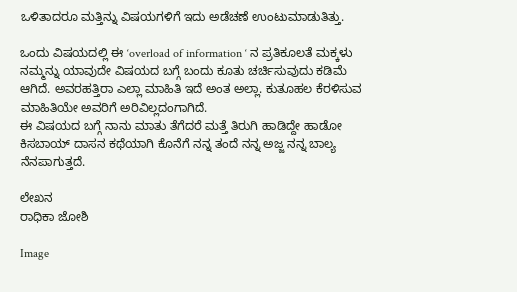ಒಳಿತಾದರೂ ಮತ್ತಿನ್ನು ವಿಷಯಗಳಿಗೆ ಇದು ಅಡೆಚಣೆ ಉಂಟುಮಾಡುತಿತ್ತು.

ಒಂದು ವಿಷಯದಲ್ಲಿ ಈ ‘overload of information ‘ ನ ಪ್ರತಿಕೂಲತೆ ಮಕ್ಕಳು ನಮ್ಮನ್ನು ಯಾವುದೇ ವಿಷಯದ ಬಗ್ಗೆ ಬಂದು ಕೂತು ಚರ್ಚಿಸುವುದು ಕಡಿಮೆ ಆಗಿದೆ. ಅವರಹತ್ತಿರಾ ಎಲ್ಲಾ ಮಾಹಿತಿ ಇದೆ ಅಂತ ಅಲ್ಲಾ. ಕುತೂಹಲ ಕೆರಳಿಸುವ ಮಾಹಿತಿಯೇ ಅವರಿಗೆ ಅರಿವಿಲ್ಲದಂಗಾಗಿದೆ.
ಈ ವಿಷಯದ ಬಗ್ಗೆ ನಾನು ಮಾತು ತೆಗೆದರೆ ಮತ್ತೆ ತಿರುಗಿ ಹಾಡಿದ್ದೇ ಹಾಡೋ ಕಿಸಬಾಯ್ ದಾಸನ ಕಥೆಯಾಗಿ ಕೊನೆಗೆ ನನ್ನ ತಂದೆ ನನ್ನ ಅಜ್ಜ ನನ್ನ ಬಾಲ್ಯ ನೆನಪಾಗುತ್ತದೆ.

ಲೇಖನ
ರಾಧಿಕಾ ಜೋಶಿ

Image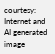courtesy: Internet and AI generated image